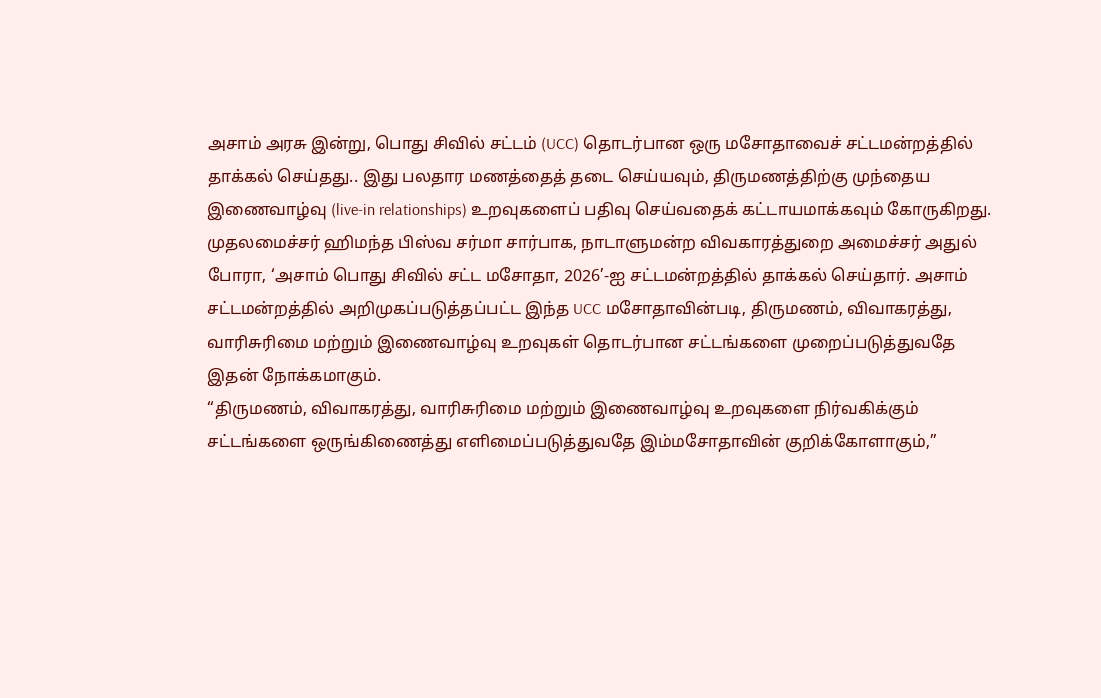அசாம் அரசு இன்று, பொது சிவில் சட்டம் (UCC) தொடர்பான ஒரு மசோதாவைச் சட்டமன்றத்தில் தாக்கல் செய்தது.. இது பலதார மணத்தைத் தடை செய்யவும், திருமணத்திற்கு முந்தைய இணைவாழ்வு (live-in relationships) உறவுகளைப் பதிவு செய்வதைக் கட்டாயமாக்கவும் கோருகிறது.
முதலமைச்சர் ஹிமந்த பிஸ்வ சர்மா சார்பாக, நாடாளுமன்ற விவகாரத்துறை அமைச்சர் அதுல் போரா, ‘அசாம் பொது சிவில் சட்ட மசோதா, 2026’-ஐ சட்டமன்றத்தில் தாக்கல் செய்தார். அசாம் சட்டமன்றத்தில் அறிமுகப்படுத்தப்பட்ட இந்த UCC மசோதாவின்படி, திருமணம், விவாகரத்து, வாரிசுரிமை மற்றும் இணைவாழ்வு உறவுகள் தொடர்பான சட்டங்களை முறைப்படுத்துவதே இதன் நோக்கமாகும்.
“திருமணம், விவாகரத்து, வாரிசுரிமை மற்றும் இணைவாழ்வு உறவுகளை நிர்வகிக்கும் சட்டங்களை ஒருங்கிணைத்து எளிமைப்படுத்துவதே இம்மசோதாவின் குறிக்கோளாகும்,”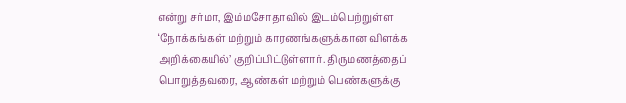என்று சர்மா, இம்மசோதாவில் இடம்பெற்றுள்ள ‘நோக்கங்கள் மற்றும் காரணங்களுக்கான விளக்க அறிக்கையில்’ குறிப்பிட்டுள்ளார். திருமணத்தைப் பொறுத்தவரை, ஆண்கள் மற்றும் பெண்களுக்கு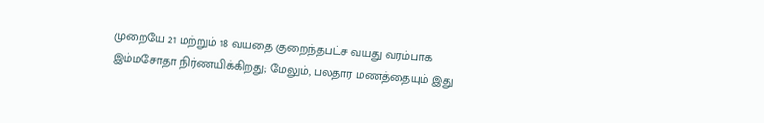முறையே 21 மற்றும் 18 வயதை குறைந்தபட்ச வயது வரம்பாக இம்மசோதா நிர்ணயிக்கிறது; மேலும், பலதார மணத்தையும் இது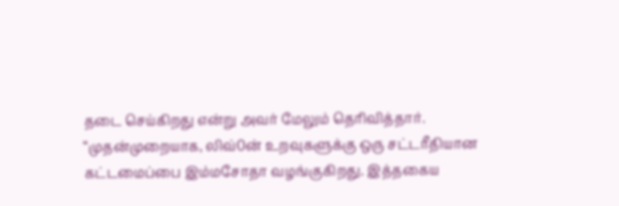தடை செய்கிறது என்று அவர் மேலும் தெரிவித்தார்.
“முதன்முறையாக, லிவ்0ன் உறவுகளுக்கு ஒரு சட்டரீதியான கட்டமைப்பை இம்மசோதா வழங்குகிறது. இத்தகைய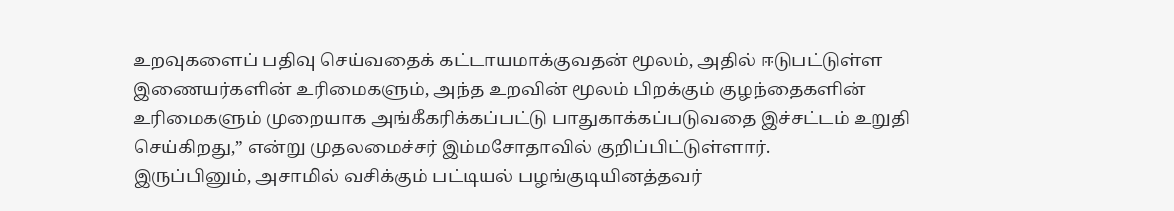உறவுகளைப் பதிவு செய்வதைக் கட்டாயமாக்குவதன் மூலம், அதில் ஈடுபட்டுள்ள இணையர்களின் உரிமைகளும், அந்த உறவின் மூலம் பிறக்கும் குழந்தைகளின் உரிமைகளும் முறையாக அங்கீகரிக்கப்பட்டு பாதுகாக்கப்படுவதை இச்சட்டம் உறுதி செய்கிறது,” என்று முதலமைச்சர் இம்மசோதாவில் குறிப்பிட்டுள்ளார்.
இருப்பினும், அசாமில் வசிக்கும் பட்டியல் பழங்குடியினத்தவர்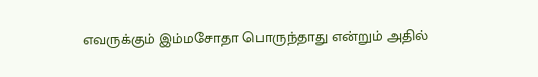எவருக்கும் இம்மசோதா பொருந்தாது என்றும் அதில்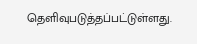தெளிவுபடுத்தப்பட்டுள்ளது.